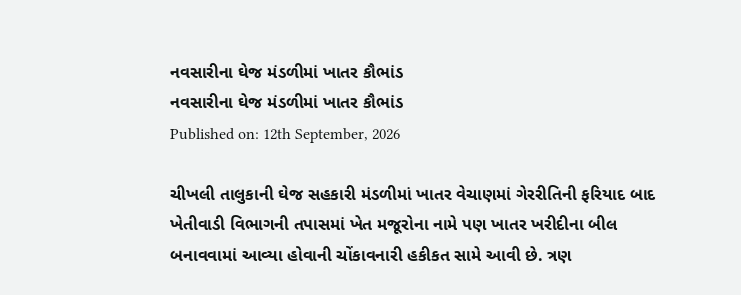નવસારીના ઘેજ મંડળીમાં ખાતર કૌભાંડ
નવસારીના ઘેજ મંડળીમાં ખાતર કૌભાંડ
Published on: 12th September, 2026

ચીખલી તાલુકાની ઘેજ સહકારી મંડળીમાં ખાતર વેચાણમાં ગેરરીતિની ફરિયાદ બાદ ખેતીવાડી વિભાગની તપાસમાં ખેત મજૂરોના નામે પણ ખાતર ખરીદીના બીલ બનાવવામાં આવ્યા હોવાની ચોંકાવનારી હકીકત સામે આવી છે. ત્રણ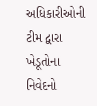અધિકારીઓની ટીમ દ્વારા ખેડૂતોના નિવેદનો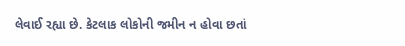લેવાઈ રહ્યા છે. કેટલાક લોકોની જમીન ન હોવા છતાં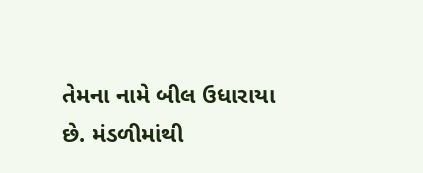તેમના નામે બીલ ઉધારાયા છે. મંડળીમાંથી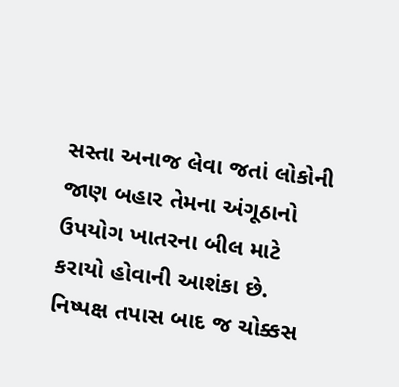સસ્તા અનાજ લેવા જતાં લોકોની જાણ બહાર તેમના અંગૂઠાનો ઉપયોગ ખાતરના બીલ માટે કરાયો હોવાની આશંકા છે. નિષ્પક્ષ તપાસ બાદ જ ચોક્કસ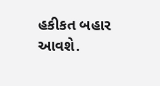હકીકત બહાર આવશે.